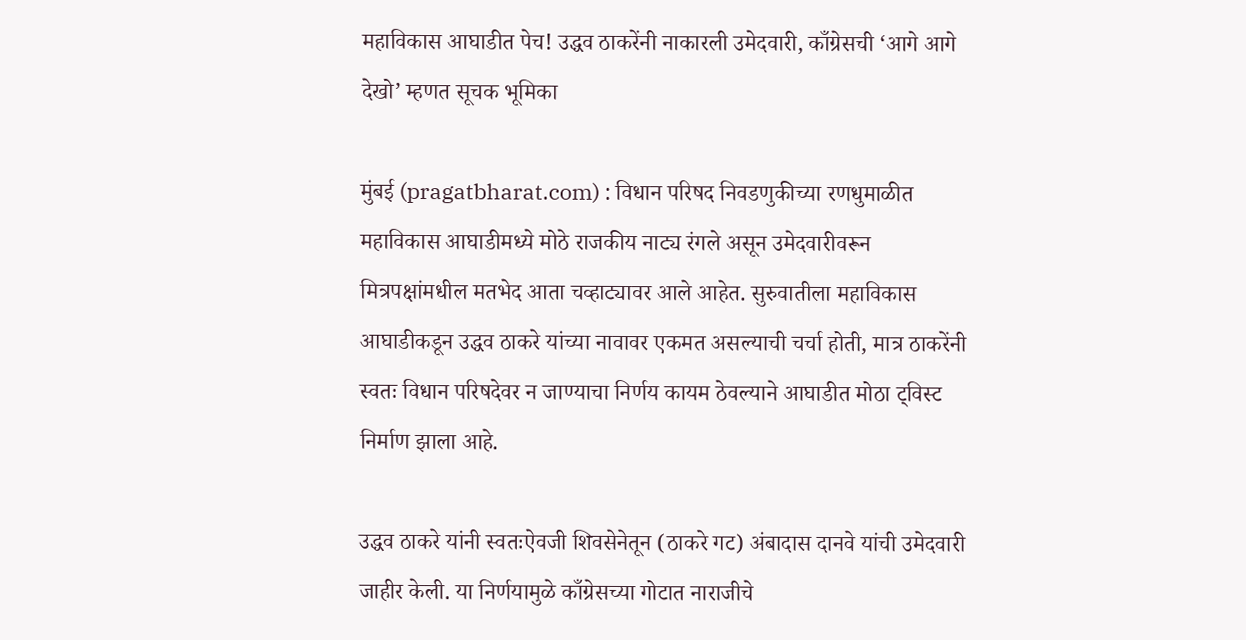महाविकास आघाडीत पेच! उद्धव ठाकरेंनी नाकारली उमेदवारी, काँग्रेसची ‘आगे आगे देखो’ म्हणत सूचक भूमिका

मुंबई (pragatbharat.com) : विधान परिषद निवडणुकीच्या रणधुमाळीत महाविकास आघाडीमध्ये मोठे राजकीय नाट्य रंगले असून उमेदवारीवरून मित्रपक्षांमधील मतभेद आता चव्हाट्यावर आले आहेत. सुरुवातीला महाविकास आघाडीकडून उद्धव ठाकरे यांच्या नावावर एकमत असल्याची चर्चा होती, मात्र ठाकरेंनी स्वतः विधान परिषदेवर न जाण्याचा निर्णय कायम ठेवल्याने आघाडीत मोठा ट्विस्ट निर्माण झाला आहे.

उद्धव ठाकरे यांनी स्वतःऐवजी शिवसेनेतून (ठाकरे गट) अंबादास दानवे यांची उमेदवारी जाहीर केली. या निर्णयामुळे काँग्रेसच्या गोटात नाराजीचे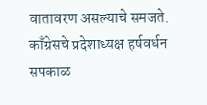वातावरण असल्याचे समजते. काँग्रेसचे प्रदेशाध्यक्ष हर्षवर्धन सपकाळ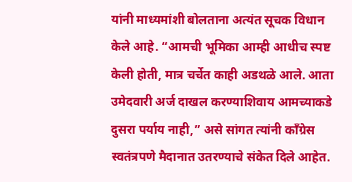यांनी माध्यमांशी बोलताना अत्यंत सूचक विधान केले आहे. “आमची भूमिका आम्ही आधीच स्पष्ट केली होती, मात्र चर्चेत काही अडथळे आले. आता उमेदवारी अर्ज दाखल करण्याशिवाय आमच्याकडे दुसरा पर्याय नाही,” असे सांगत त्यांनी काँग्रेस स्वतंत्रपणे मैदानात उतरण्याचे संकेत दिले आहेत.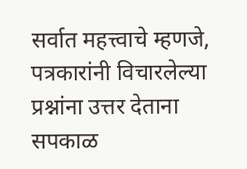सर्वात महत्त्वाचे म्हणजे, पत्रकारांनी विचारलेल्या प्रश्नांना उत्तर देताना सपकाळ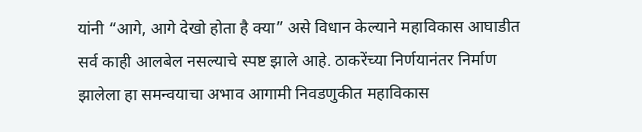यांनी “आगे, आगे देखो होता है क्या” असे विधान केल्याने महाविकास आघाडीत सर्व काही आलबेल नसल्याचे स्पष्ट झाले आहे. ठाकरेंच्या निर्णयानंतर निर्माण झालेला हा समन्वयाचा अभाव आगामी निवडणुकीत महाविकास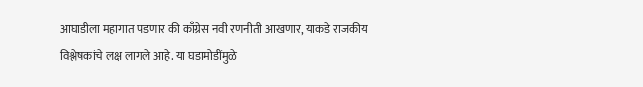आघाडीला महागात पडणार की काँग्रेस नवी रणनीती आखणार, याकडे राजकीय विश्लेषकांचे लक्ष लागले आहे. या घडामोडींमुळे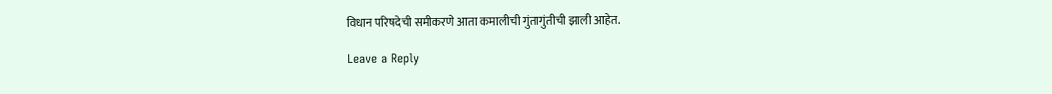विधान परिषदेची समीकरणे आता कमालीची गुंतागुंतीची झाली आहेत.

Leave a Reply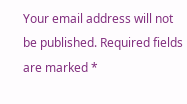Your email address will not be published. Required fields are marked *